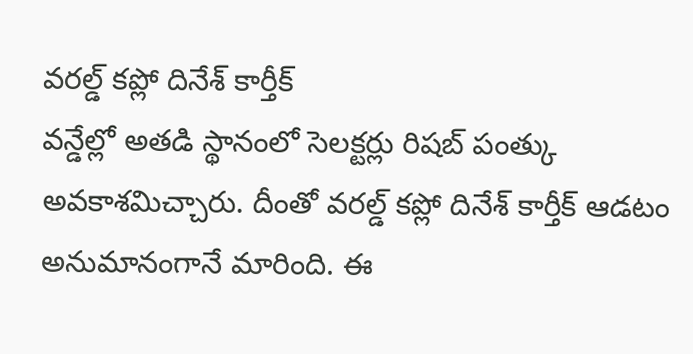వరల్డ్ కప్లో దినేశ్ కార్తీక్
వన్డేల్లో అతడి స్థానంలో సెలక్టర్లు రిషబ్ పంత్కు అవకాశమిచ్చారు. దీంతో వరల్డ్ కప్లో దినేశ్ కార్తీక్ ఆడటం అనుమానంగానే మారింది. ఈ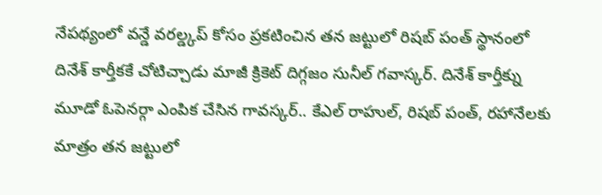నేపథ్యంలో వన్డే వరల్డ్కప్ కోసం ప్రకటించిన తన జట్టులో రిషబ్ పంత్ స్థానంలో దినేశ్ కార్తీకకే చోటిచ్చాడు మాజీ క్రికెట్ దిగ్గజం సునీల్ గవాస్కర్. దినేశ్ కార్తీక్ను మూడో ఓపెనర్గా ఎంపిక చేసిన గావస్కర్.. కేఎల్ రాహుల్, రిషబ్ పంత్, రహానేలకు మాత్రం తన జట్టులో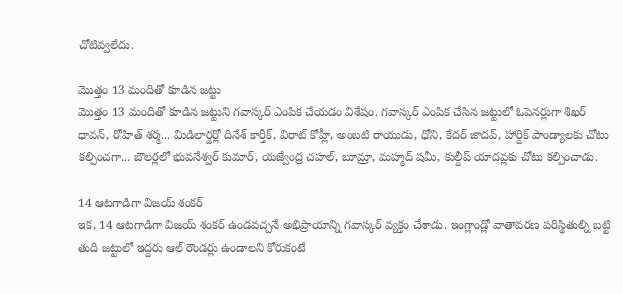చోటివ్వలేదు.

మొత్తం 13 మందితో కూడిన జట్టు
మొత్తం 13 మందితో కూడిన జట్టుని గవాస్కర్ ఎంపిక చేయడం విశేషం. గవాస్కర్ ఎంపిక చేసిన జట్టులో ఓపెనర్లుగా శిఖర్ ధావన్, రోహిత్ శర్మ... మిడిలార్డర్లో దినేశ్ కార్తీక్, విరాట్ కోహ్లీ, అంబటి రాయుడు, ధోని, కేదర్ జాదవ్, హార్దిక్ పాండ్యాలకు చోటు కల్పించగా... బౌలర్లలో భువనేశ్వర్ కుమార్, యజ్వేంద్ర చహల్, బూమ్రా, మహ్మద్ షమీ, కుల్దీప్ యాదవ్లకు చోటు కల్పించాడు.

14 ఆటగాడిగా విజయ్ శంకర్
ఇక, 14 ఆటగాడిగా విజయ్ శంకర్ ఉండవచ్చనే అభిప్రాయాన్ని గవాస్కర్ వ్యక్తం చేశాడు. ఇంగ్లాండ్లో వాతావరణ పరిస్థితుల్ని బట్టి తుది జట్టులో ఇద్దరు ఆల్ రౌండర్లు ఉండాలని కోరుకంటే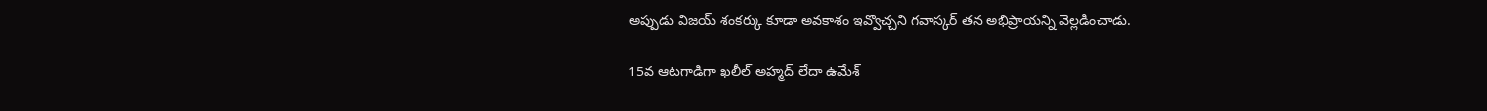అప్పుడు విజయ్ శంకర్కు కూడా అవకాశం ఇవ్వొచ్చని గవాస్కర్ తన అభిప్రాయన్ని వెల్లడించాడు.

15వ ఆటగాడిగా ఖలీల్ అహ్మద్ లేదా ఉమేశ్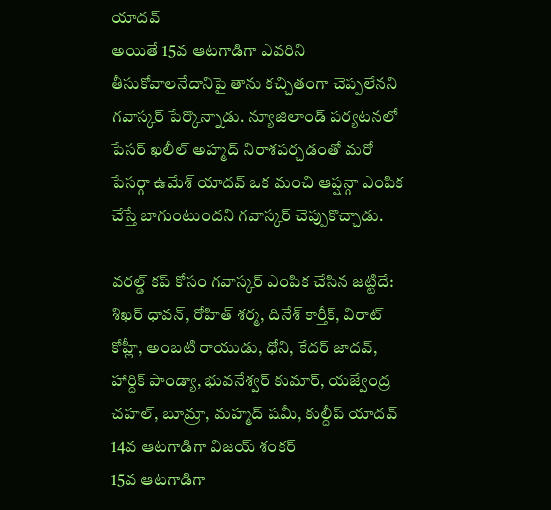యాదవ్
అయితే 15వ ఆటగాడిగా ఎవరిని తీసుకోవాలనేదానిపై తాను కచ్చితంగా చెప్పలేనని గవాస్కర్ పేర్కొన్నాడు. న్యూజిలాండ్ పర్యటనలో పేసర్ ఖలీల్ అహ్మద్ నిరాశపర్చడంతో మరో పేసర్గా ఉమేశ్ యాదవ్ ఒక మంచి ఆప్షన్గా ఎంపిక చేస్తే బాగుంటుందని గవాస్కర్ చెప్పుకొచ్చాడు.

వరల్డ్ కప్ కోసం గవాస్కర్ ఎంపిక చేసిన జట్టిదే:
శిఖర్ ధావన్, రోహిత్ శర్మ, దినేశ్ కార్తీక్, విరాట్ కోహ్లీ, అంబటి రాయుడు, ధోని, కేదర్ జాదవ్, హార్దిక్ పాండ్యా, భువనేశ్వర్ కుమార్, యజ్వేంద్ర చహల్, బూమ్రా, మహ్మద్ షమీ, కుల్దీప్ యాదవ్
14వ ఆటగాడిగా విజయ్ శంకర్
15వ ఆటగాడిగా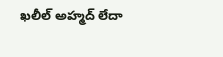ఖలీల్ అహ్మద్ లేదా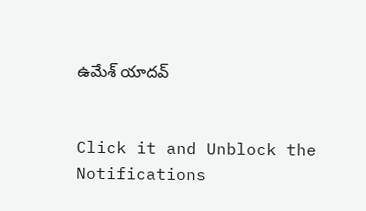ఉమేశ్ యాదవ్


Click it and Unblock the Notifications